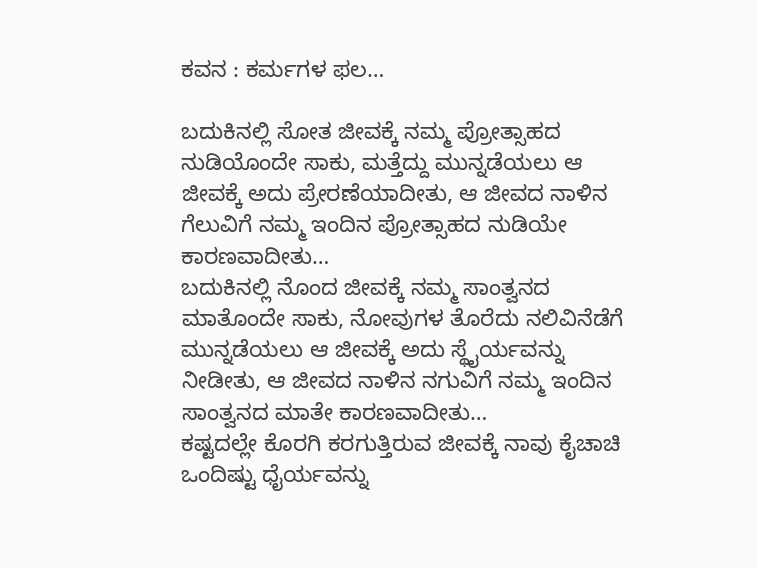ಕವನ : ಕರ್ಮಗಳ ಫಲ…

ಬದುಕಿನಲ್ಲಿ ಸೋತ ಜೀವಕ್ಕೆ ನಮ್ಮ ಪ್ರೋತ್ಸಾಹದ ನುಡಿಯೊಂದೇ ಸಾಕು, ಮತ್ತೆದ್ದು ಮುನ್ನಡೆಯಲು ಆ ಜೀವಕ್ಕೆ ಅದು ಪ್ರೇರಣೆಯಾದೀತು, ಆ ಜೀವದ ನಾಳಿನ ಗೆಲುವಿಗೆ ನಮ್ಮ ಇಂದಿನ ಪ್ರೋತ್ಸಾಹದ ನುಡಿಯೇ ಕಾರಣವಾದೀತು…
ಬದುಕಿನಲ್ಲಿ ನೊಂದ ಜೀವಕ್ಕೆ ನಮ್ಮ ಸಾಂತ್ವನದ ಮಾತೊಂದೇ ಸಾಕು, ನೋವುಗಳ ತೊರೆದು ನಲಿವಿನೆಡೆಗೆ ಮುನ್ನಡೆಯಲು ಆ ಜೀವಕ್ಕೆ ಅದು ಸ್ಥೈರ್ಯವನ್ನು ನೀಡೀತು, ಆ ಜೀವದ ನಾಳಿನ ನಗುವಿಗೆ ನಮ್ಮ ಇಂದಿನ ಸಾಂತ್ವನದ ಮಾತೇ ಕಾರಣವಾದೀತು…
ಕಷ್ಟದಲ್ಲೇ ಕೊರಗಿ ಕರಗುತ್ತಿರುವ ಜೀವಕ್ಕೆ ನಾವು ಕೈಚಾಚಿ ಒಂದಿಷ್ಟು ಧೈರ್ಯವನ್ನು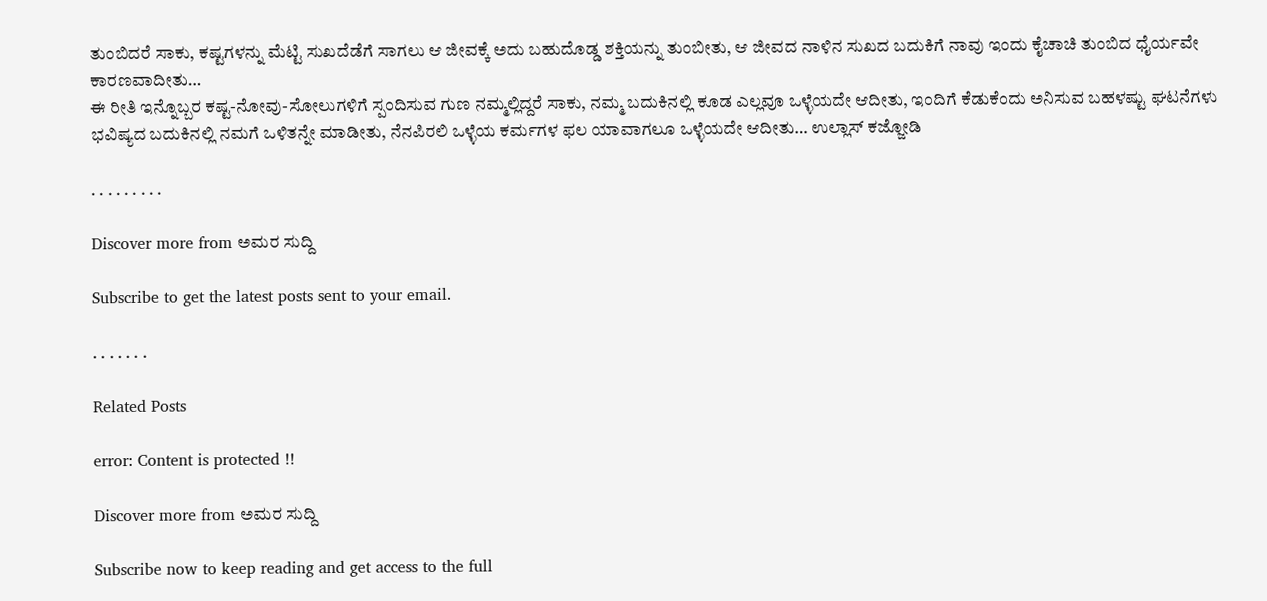ತುಂಬಿದರೆ ಸಾಕು, ಕಷ್ಟಗಳನ್ನು ಮೆಟ್ಟಿ ಸುಖದೆಡೆಗೆ ಸಾಗಲು ಆ ಜೀವಕ್ಕೆ ಅದು ಬಹುದೊಡ್ಡ ಶಕ್ತಿಯನ್ನು ತುಂಬೀತು, ಆ ಜೀವದ ನಾಳಿನ ಸುಖದ ಬದುಕಿಗೆ ನಾವು ಇಂದು ಕೈಚಾಚಿ ತುಂಬಿದ ಧೈರ್ಯವೇ ಕಾರಣವಾದೀತು…
ಈ ರೀತಿ ಇನ್ನೊಬ್ಬರ ಕಷ್ಟ-ನೋವು-ಸೋಲುಗಳಿಗೆ ಸ್ಪಂದಿಸುವ ಗುಣ ನಮ್ಮಲ್ಲಿದ್ದರೆ ಸಾಕು, ನಮ್ಮ ಬದುಕಿನಲ್ಲಿ ಕೂಡ ಎಲ್ಲವೂ ಒಳ್ಳೆಯದೇ ಆದೀತು, ಇಂದಿಗೆ ಕೆಡುಕೆಂದು ಅನಿಸುವ ಬಹಳಷ್ಟು ಘಟನೆಗಳು ಭವಿಷ್ಯದ ಬದುಕಿನಲ್ಲಿ ನಮಗೆ ಒಳಿತನ್ನೇ ಮಾಡೀತು, ನೆನಪಿರಲಿ ಒಳ್ಳೆಯ ಕರ್ಮಗಳ ಫಲ ಯಾವಾಗಲೂ ಒಳ್ಳೆಯದೇ ಆದೀತು… ಉಲ್ಲಾಸ್ ಕಜ್ಜೋಡಿ

. . . . . . . . .

Discover more from ಅಮರ ಸುದ್ದಿ

Subscribe to get the latest posts sent to your email.

. . . . . . .

Related Posts

error: Content is protected !!

Discover more from ಅಮರ ಸುದ್ದಿ

Subscribe now to keep reading and get access to the full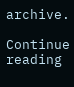archive.

Continue reading